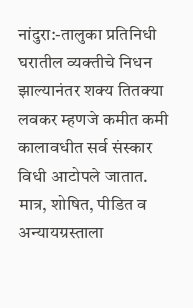नांदुरा:-तालुका प्रतिनिधी
घरातील व्यक्तीचे निधन झाल्यानंतर शक्य तितक्या लवकर म्हणजे कमीत कमी कालावधीत सर्व संस्कार विधी आटोपले जातात. मात्र, शोषित, पीडित व अन्यायग्रस्ताला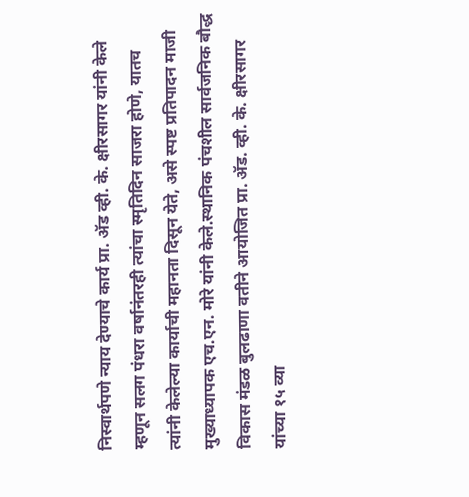निस्वार्थपणे न्याय देण्याचे कार्य प्रा. ॲड व्ही. के. क्षीरसागर यांनी केले म्हणून सलग पंधरा वर्षानंतरही त्यांचा स्मृतिदिन साजरा होणे, यातच त्यांनी केलेल्या कार्याची महानता दिसून येते, असे स्पष्ट प्रतिपादन माजी मुख्याध्यापक एच.एन. मोरे यांनी केले.स्थानिक पंचशील सार्वजनिक बौद्ध विकास मंडळ बुलढाणा वतीने आयोजित प्रा. ॲड. व्ही. के. क्षीरसागर यांच्या १५ व्या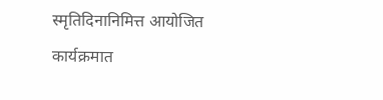स्मृतिदिनानिमित्त आयोजित कार्यक्रमात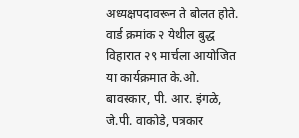अध्यक्षपदावरून ते बोलत होते. वार्ड क्रमांक २ येथील बुद्ध विहारात २९ मार्चला आयोजित या कार्यक्रमात के.ओ. बावस्कार, पी. आर. इंगळे, जे.पी. वाकोडे, पत्रकार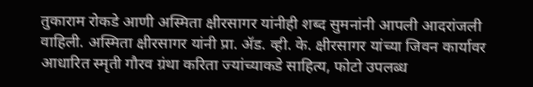तुकाराम रोकडे आणी अस्मिता क्षीरसागर यांनीही शब्द सुमनांनी आपली आदरांजली वाहिली. अस्मिता क्षीरसागर यांनी प्रा. ॲड. व्ही. के. क्षीरसागर यांच्या जिवन कार्यावर आधारित स्मृती गौरव ग्रंथा करिता ज्यांच्याकडे साहित्य, फोटो उपलब्ध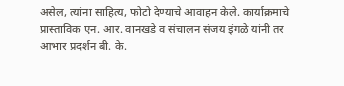असेल, त्यांना साहित्य, फोटो देण्याचे आवाहन केले. कार्याक्रमाचे प्रास्ताविक एन. आर. वानखडे व संचालन संजय इंगळे यांनी तर आभार प्रदर्शन बी. के.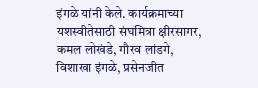इंगळे यांनी केले. कार्यक्रमाच्या यशस्वीतेसाठी संघमित्रा क्षीरसागर, कमल लोखंडे, गौरव लांडगे, विशाखा इंगळे, प्रसेनजीत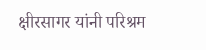क्षीरसागर यांनी परिश्रम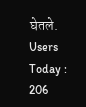घेतले.
Users Today : 206